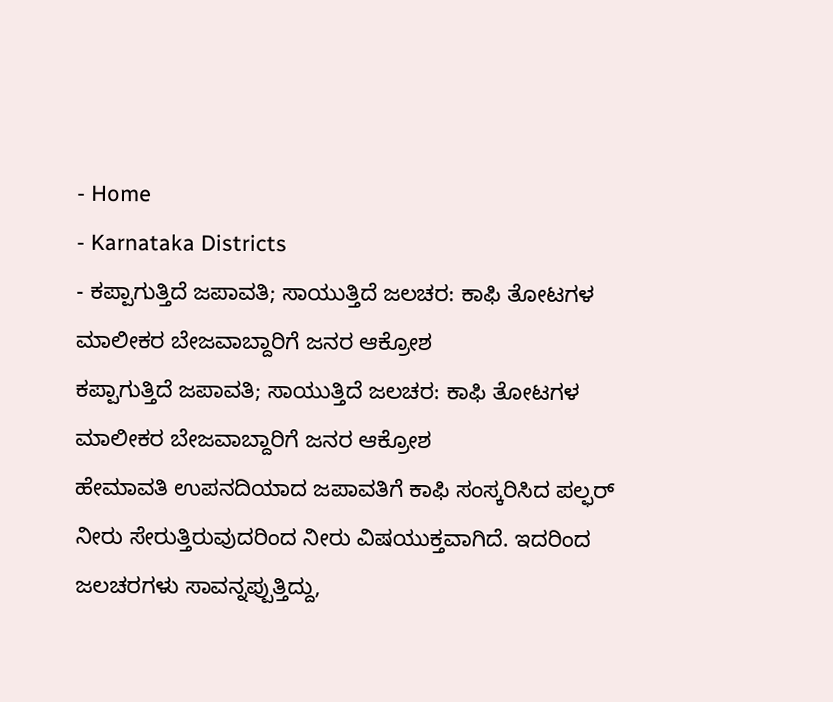- Home
- Karnataka Districts
- ಕಪ್ಪಾಗುತ್ತಿದೆ ಜಪಾವತಿ; ಸಾಯುತ್ತಿದೆ ಜಲಚರ: ಕಾಫಿ ತೋಟಗಳ ಮಾಲೀಕರ ಬೇಜವಾಬ್ದಾರಿಗೆ ಜನರ ಆಕ್ರೋಶ
ಕಪ್ಪಾಗುತ್ತಿದೆ ಜಪಾವತಿ; ಸಾಯುತ್ತಿದೆ ಜಲಚರ: ಕಾಫಿ ತೋಟಗಳ ಮಾಲೀಕರ ಬೇಜವಾಬ್ದಾರಿಗೆ ಜನರ ಆಕ್ರೋಶ
ಹೇಮಾವತಿ ಉಪನದಿಯಾದ ಜಪಾವತಿಗೆ ಕಾಫಿ ಸಂಸ್ಕರಿಸಿದ ಪಲ್ಫರ್ ನೀರು ಸೇರುತ್ತಿರುವುದರಿಂದ ನೀರು ವಿಷಯುಕ್ತವಾಗಿದೆ. ಇದರಿಂದ ಜಲಚರಗಳು ಸಾವನ್ನಪ್ಪುತ್ತಿದ್ದು,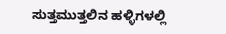ಸುತ್ತಮುತ್ತಲಿನ ಹಳ್ಳಿಗಳಲ್ಲಿ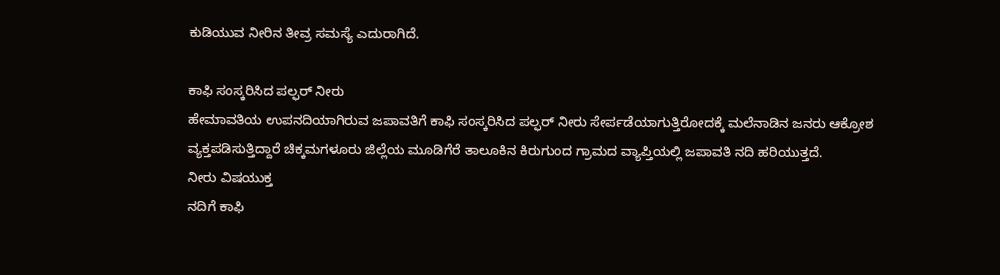ಕುಡಿಯುವ ನೀರಿನ ತೀವ್ರ ಸಮಸ್ಯೆ ಎದುರಾಗಿದೆ.

ಕಾಫಿ ಸಂಸ್ಕರಿಸಿದ ಪಲ್ಫರ್ ನೀರು
ಹೇಮಾವತಿಯ ಉಪನದಿಯಾಗಿರುವ ಜಪಾವತಿಗೆ ಕಾಫಿ ಸಂಸ್ಕರಿಸಿದ ಪಲ್ಫರ್ ನೀರು ಸೇರ್ಪಡೆಯಾಗುತ್ತಿರೋದಕ್ಕೆ ಮಲೆನಾಡಿನ ಜನರು ಆಕ್ರೋಶ ವ್ಯಕ್ತಪಡಿಸುತ್ತಿದ್ದಾರೆ ಚಿಕ್ಕಮಗಳೂರು ಜಿಲ್ಲೆಯ ಮೂಡಿಗೆರೆ ತಾಲೂಕಿನ ಕಿರುಗುಂದ ಗ್ರಾಮದ ವ್ಯಾಪ್ತಿಯಲ್ಲಿ ಜಪಾವತಿ ನದಿ ಹರಿಯುತ್ತದೆ.
ನೀರು ವಿಷಯುಕ್ತ
ನದಿಗೆ ಕಾಫಿ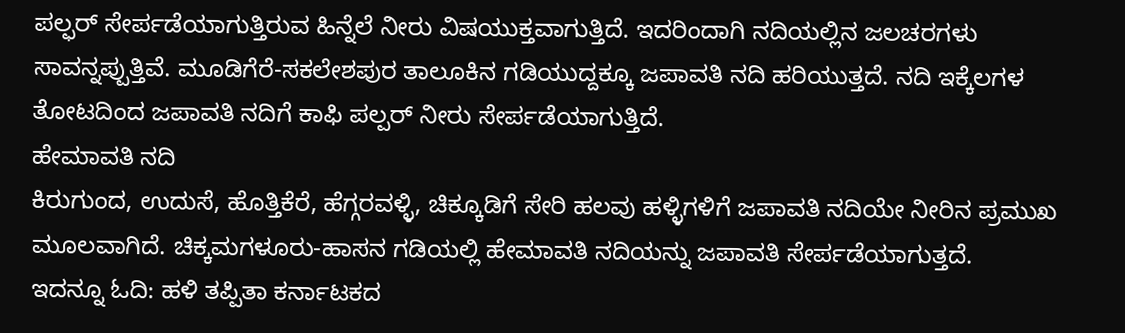ಪಲ್ಫರ್ ಸೇರ್ಪಡೆಯಾಗುತ್ತಿರುವ ಹಿನ್ನೆಲೆ ನೀರು ವಿಷಯುಕ್ತವಾಗುತ್ತಿದೆ. ಇದರಿಂದಾಗಿ ನದಿಯಲ್ಲಿನ ಜಲಚರಗಳು ಸಾವನ್ನಪ್ಪುತ್ತಿವೆ. ಮೂಡಿಗೆರೆ-ಸಕಲೇಶಪುರ ತಾಲೂಕಿನ ಗಡಿಯುದ್ದಕ್ಕೂ ಜಪಾವತಿ ನದಿ ಹರಿಯುತ್ತದೆ. ನದಿ ಇಕ್ಕೆಲಗಳ ತೋಟದಿಂದ ಜಪಾವತಿ ನದಿಗೆ ಕಾಫಿ ಪಲ್ಪರ್ ನೀರು ಸೇರ್ಪಡೆಯಾಗುತ್ತಿದೆ.
ಹೇಮಾವತಿ ನದಿ
ಕಿರುಗುಂದ, ಉದುಸೆ, ಹೊತ್ತಿಕೆರೆ, ಹೆಗ್ಗರವಳ್ಳಿ, ಚಿಕ್ಕೂಡಿಗೆ ಸೇರಿ ಹಲವು ಹಳ್ಳಿಗಳಿಗೆ ಜಪಾವತಿ ನದಿಯೇ ನೀರಿನ ಪ್ರಮುಖ ಮೂಲವಾಗಿದೆ. ಚಿಕ್ಕಮಗಳೂರು-ಹಾಸನ ಗಡಿಯಲ್ಲಿ ಹೇಮಾವತಿ ನದಿಯನ್ನು ಜಪಾವತಿ ಸೇರ್ಪಡೆಯಾಗುತ್ತದೆ.
ಇದನ್ನೂ ಓದಿ: ಹಳಿ ತಪ್ಪಿತಾ ಕರ್ನಾಟಕದ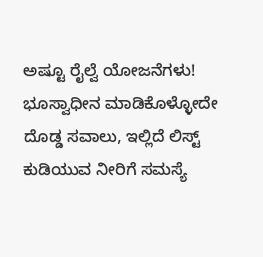ಅಷ್ಟೂ ರೈಲ್ವೆ ಯೋಜನೆಗಳು! ಭೂಸ್ವಾಧೀನ ಮಾಡಿಕೊಳ್ಳೋದೇ ದೊಡ್ಡ ಸವಾಲು, ಇಲ್ಲಿದೆ ಲಿಸ್ಟ್
ಕುಡಿಯುವ ನೀರಿಗೆ ಸಮಸ್ಯೆ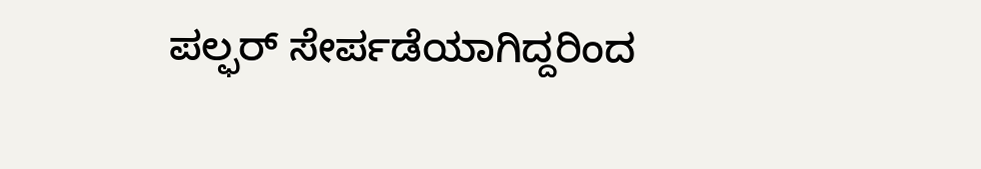ಪಲ್ಫರ್ ಸೇರ್ಪಡೆಯಾಗಿದ್ದರಿಂದ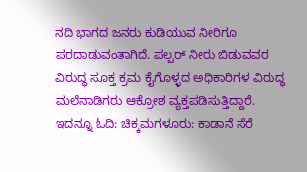ನದಿ ಭಾಗದ ಜನರು ಕುಡಿಯುವ ನೀರಿಗೂ ಪರದಾಡುವಂತಾಗಿದೆ. ಪಲ್ಪರ್ ನೀರು ಬಿಡುವವರ ವಿರುದ್ಧ ಸೂಕ್ತ ಕ್ರಮ ಕೈಗೊಳ್ಳದ ಅಧಿಕಾರಿಗಳ ವಿರುದ್ಧ ಮಲೆನಾಡಿಗರು ಆಕ್ರೋಶ ವ್ಯಕ್ತಪಡಿಸುತ್ತಿದ್ದಾರೆ.
ಇದನ್ನೂ ಓದಿ: ಚಿಕ್ಕಮಗಳೂರು: ಕಾಡಾನೆ ಸೆರೆ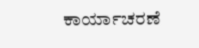ಕಾರ್ಯಾಚರಣೆ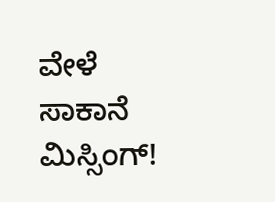ವೇಳೆ ಸಾಕಾನೆ ಮಿಸ್ಸಿಂಗ್!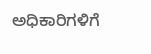ಅಧಿಕಾರಿಗಳಿಗೆ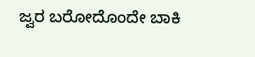ಜ್ವರ ಬರೋದೊಂದೇ ಬಾಕಿ